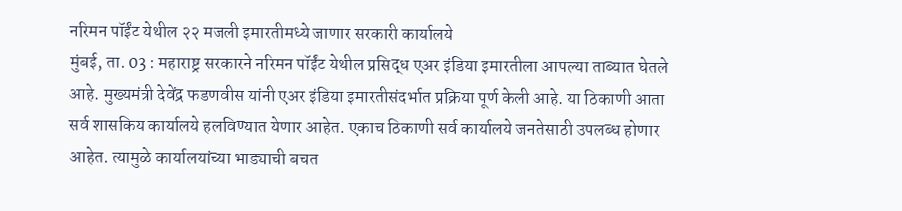नरिमन पॉईंट येथील २२ मजली इमारतीमध्ये जाणार सरकारी कार्यालये
मुंबई, ता. 03 : महाराष्ट्र सरकारने नरिमन पॉईंट येथील प्रसिद्ध एअर इंडिया इमारतीला आपल्या ताब्यात घेतले आहे. मुख्यमंत्री देवेंद्र फडणवीस यांनी एअर इंडिया इमारतीसंदर्भात प्रक्रिया पूर्ण केली आहे. या ठिकाणी आता सर्व शासकिय कार्यालये हलविण्यात येणार आहेत. एकाच ठिकाणी सर्व कार्यालये जनतेसाठी उपलब्ध होणार आहेत. त्यामुळे कार्यालयांच्या भाड्याची बचत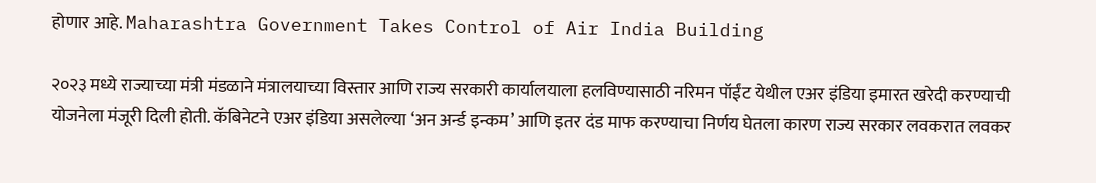होणार आहे. Maharashtra Government Takes Control of Air India Building

२०२३ मध्ये राज्याच्या मंत्री मंडळाने मंत्रालयाच्या विस्तार आणि राज्य सरकारी कार्यालयाला हलविण्यासाठी नरिमन पॉईंट येथील एअर इंडिया इमारत खरेदी करण्याची योजनेला मंजूरी दिली होती. कॅबिनेटने एअर इंडिया असलेल्या ‘अन अर्न्ड इन्कम’ आणि इतर दंड माफ करण्याचा निर्णय घेतला कारण राज्य सरकार लवकरात लवकर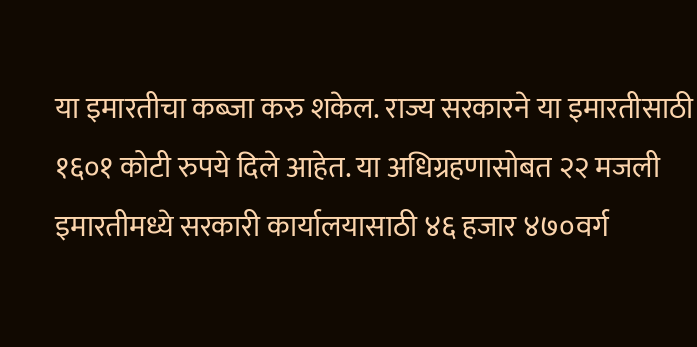या इमारतीचा कब्जा करु शकेल. राज्य सरकारने या इमारतीसाठी १६०१ कोटी रुपये दिले आहेत. या अधिग्रहणासोबत २२ मजली इमारतीमध्ये सरकारी कार्यालयासाठी ४६ हजार ४७०वर्ग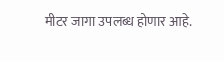मीटर जागा उपलब्ध होणार आहे.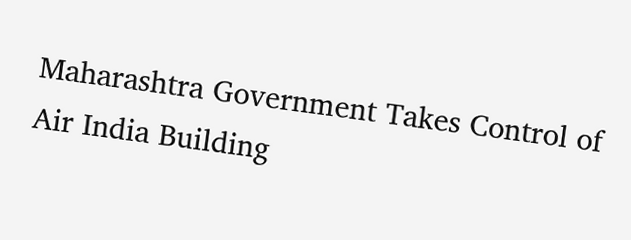Maharashtra Government Takes Control of Air India Building